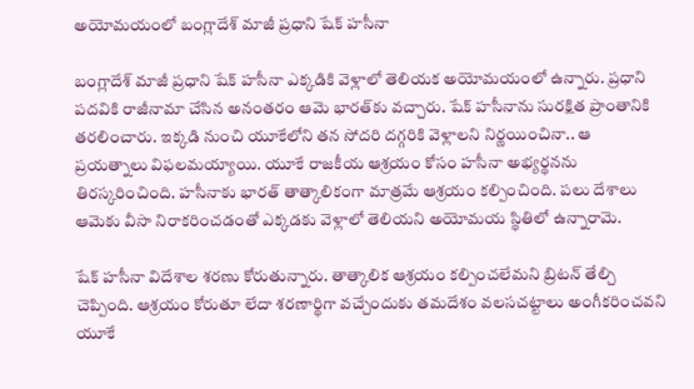అయోమయంలో బంగ్లాదేశ్‌ మాజీ ప్రధాని షేక్ హసీనా

బంగ్లాదేశ్‌ మాజీ ప్రధాని షేక్‌ హసీనా ఎక్కడికి వెళ్లాలో తెలియక అయోమయంలో ఉన్నారు. ప్రధాని పదవికి రాజీనామా చేసిన అనంతరం ఆమె భారత్‌కు వచ్చారు. షేక్‌ హసీనాను సురక్షిత ప్రాంతానికి తరలించారు. ఇక్కడి నుంచి యూకేలోని తన సోదరి దగ్గరికి వెళ్లాలని నిర్ణయించినా.. ఆ ప్రయత్నాలు విఫలమయ్యాయి. యూకే రాజకీయ ఆశ్రయం కోసం హసీనా అభ్యర్థనను తిరస్కరించింది. హసీనాకు భారత్‌ తాత్కాలికంగా మాత్రమే ఆశ్రయం కల్పించింది. పలు దేశాలు ఆమెకు వీసా నిరాకరించడంతో ఎక్కడకు వెళ్లాలో తెలియని అయోమయ స్థితిలో ఉన్నారామె.

షేక్‌ హసీనా విదేశాల శరణు కోరుతున్నారు. తాత్కాలిక ఆశ్రయం కల్పించలేమని బ్రిటన్‌ తేల్చి చెప్పింది. ఆశ్రయం కోరుతూ లేదా శరణార్థిగా వచ్చేందుకు తమదేశం వలసచట్టాలు అంగీకరించవని యూకే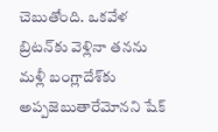చెబుతోంది. ఒకవేళ బ్రిటన్‌కు వెళ్లినా తనను మళ్లీ బంగ్లాదేశ్‌కు అప్పజెబుతారేమోనని షేక్‌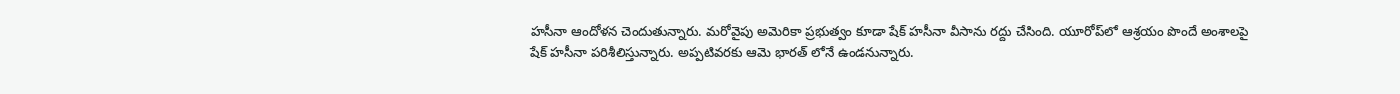హసీనా ఆందోళన చెందుతున్నారు. మరోవైపు అమెరికా ప్రభుత్వం కూడా షేక్‌ హసీనా వీసాను రద్దు చేసింది. యూరోప్‌లో ఆశ్రయం పొందే అంశాలపై షేక్‌ హసీనా పరిశీలిస్తున్నారు. అప్పటివరకు ఆమె భారత్ లోనే ఉండనున్నారు.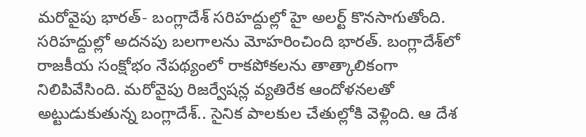మరోవైపు భారత్‌- బంగ్లాదేశ్‌ సరిహద్దుల్లో హై అలర్ట్‌ కొనసాగుతోంది. సరిహద్దుల్లో అదనపు బలగాలను మోహరించింది భారత్‌. బంగ్లాదేశ్‌లో రాజకీయ సంక్షోభం నేపథ్యంలో రాకపోకలను తాత్కాలికంగా నిలిపివేసింది. మరోవైపు రిజర్వేషన్ల వ్యతిరేక ఆందోళనలతో అట్టుడుకుతున్న బంగ్లాదేశ్.. సైనిక పాలకుల చేతుల్లోకి వెళ్లింది. ఆ దేశ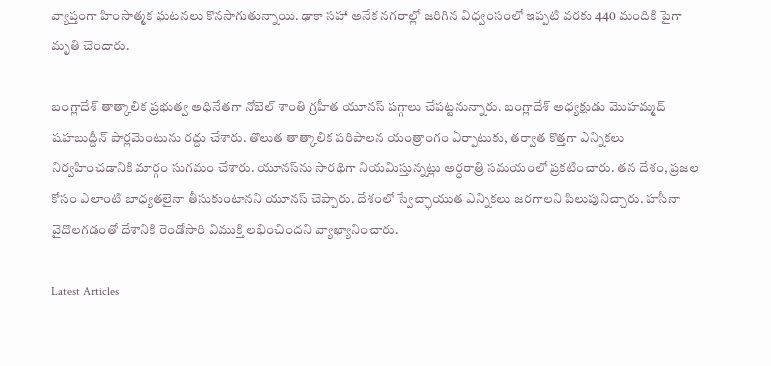వ్యాప్తంగా హింసాత్మక ఘటనలు కొనసాగుతున్నాయి. ఢాకా సహా అనేక నగరాల్లో జరిగిన విధ్వంసంలో ఇప్పటి వరకు 440 మందికి పైగా మృతి చెందారు.

బంగ్లాదేశ్‌ తాత్కాలిక ప్రభుత్వ అధినేతగా నోబెల్‌ శాంతి గ్రహీత యూనస్‌ పగ్గాలు చేపట్టనున్నారు. బంగ్లాదేశ్ అధ్యక్షుడు మొహమ్మద్‌ షహబుద్దీన్‌ పార్లమెంటును రద్దు చేశారు. తొలుత తాత్కాలిక పరిపాలన యంత్రాంగం ఏర్పాటుకు, తర్వాత కొత్తగా ఎన్నికలు నిర్వహించడానికి మార్గం సుగమం చేశారు. యూనస్‌ను సారథిగా నియమిస్తున్నట్లు అర్ధరాత్రి సమయంలో ప్రకటించారు. తన దేశం, ప్రజల కోసం ఎలాంటి బాధ్యతలైనా తీసుకుంటానని యూనస్‌ చెప్పారు. దేశంలో స్వేచ్ఛాయుత ఎన్నికలు జరగాలని పిలుపునిచ్చారు. హసీనా వైదొలగడంతో దేశానికి రెండోసారి విముక్తి లభించిందని వ్యాఖ్యానించారు.

Latest Articles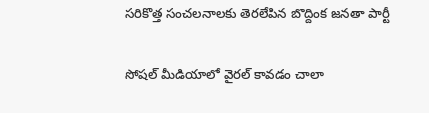సరికొత్త సంచలనాలకు తెరలేపిన బొద్దింక జనతా పార్టీ

సోషల్ మీడియాలో వైరల్ కావడం చాలా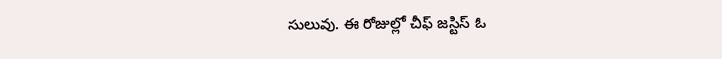సులువు. ఈ రోజుల్లో చీఫ్ జస్టిస్ ఓ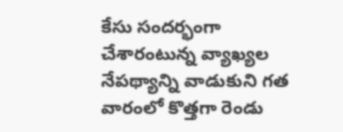కేసు సందర్భంగా చేశారంటున్న వ్యాఖ్యల నేపథ్యాన్ని వాడుకుని గత వారంలో కొత్తగా రెండు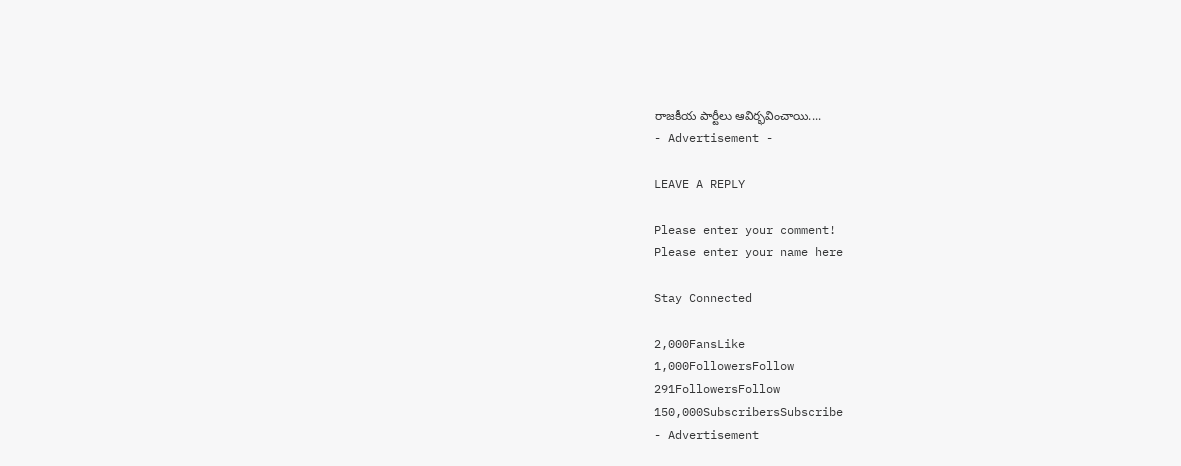రాజకీయ పార్టీలు ఆవిర్భవించాయి....
- Advertisement -

LEAVE A REPLY

Please enter your comment!
Please enter your name here

Stay Connected

2,000FansLike
1,000FollowersFollow
291FollowersFollow
150,000SubscribersSubscribe
- Advertisement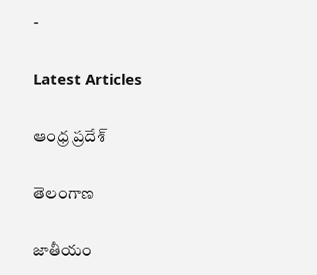-

Latest Articles

ఆంధ్ర ప్రదేశ్

తెలంగాణ

జాతీయం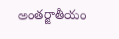అంతర్జాతీయం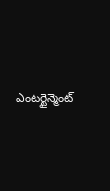ఎంటర్టైన్మెంట్